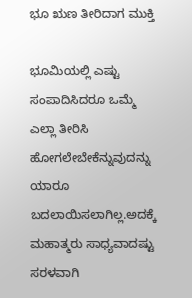ಭೂ ಋಣ ತೀರಿದಾಗ ಮುಕ್ತಿ

ಭೂಮಿಯಲ್ಲಿ ಎಷ್ಟು ಸಂಪಾದಿಸಿದರೂ ಒಮ್ಮೆ ಎಲ್ಲಾ ತೀರಿಸಿ ಹೋಗಲೇಬೇಕೆನ್ನುವುದನ್ನು ಯಾರೂ ಬದಲಾಯಿಸಲಾಗಿಲ್ಲ.ಅದಕ್ಕೆ ಮಹಾತ್ಮರು ಸಾಧ್ಯವಾದಷ್ಟು ಸರಳವಾಗಿ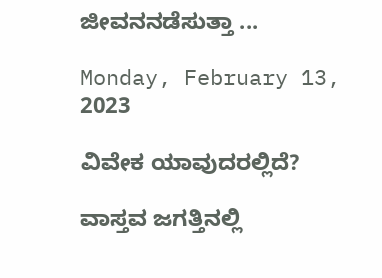ಜೀವನ‌ನಡೆಸುತ್ತಾ ...

Monday, February 13, 2023

ವಿವೇಕ ಯಾವುದರಲ್ಲಿದೆ?

ವಾಸ್ತವ ಜಗತ್ತಿನಲ್ಲಿ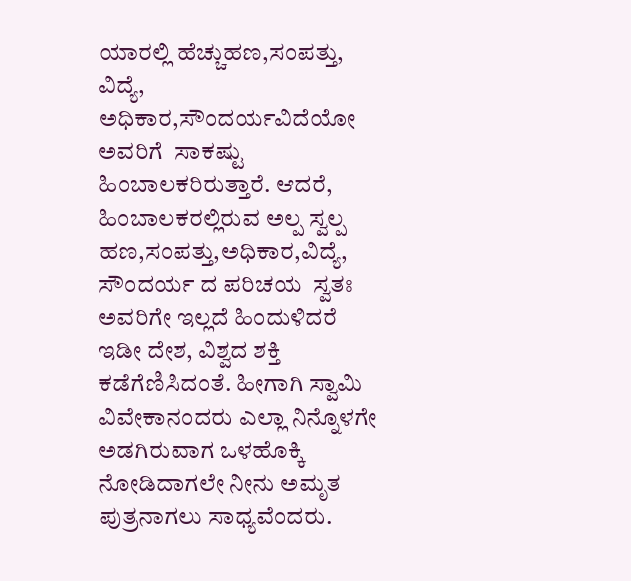ಯಾರಲ್ಲಿ ಹೆಚ್ಚುಹಣ,ಸಂಪತ್ತು, ವಿದ್ಯೆ, ಅಧಿಕಾರ,ಸೌಂದರ್ಯವಿದೆಯೋ ಅವರಿಗೆ  ಸಾಕಷ್ಟು ಹಿಂಬಾಲಕರಿರುತ್ತಾರೆ. ಆದರೆ, ಹಿಂಬಾಲಕರಲ್ಲಿರುವ ಅಲ್ಪ ಸ್ವಲ್ಪ  ಹಣ,ಸಂಪತ್ತು,ಅಧಿಕಾರ,ವಿದ್ಯೆ, ಸೌಂದರ್ಯ ದ ಪರಿಚಯ  ಸ್ವತಃ ಅವರಿಗೇ ಇಲ್ಲದೆ ಹಿಂದುಳಿದರೆ  ಇಡೀ ದೇಶ, ವಿಶ್ವದ ಶಕ್ತಿ  ಕಡೆಗೆಣಿಸಿದಂತೆ. ಹೀಗಾಗಿ ಸ್ವಾಮಿ ವಿವೇಕಾನಂದರು ಎಲ್ಲಾ ನಿನ್ನೊಳಗೇ ಅಡಗಿರುವಾಗ ಒಳಹೊಕ್ಕಿ ನೋಡಿದಾಗಲೇ ನೀನು ಅಮೃತ ಪುತ್ರನಾಗಲು ಸಾಧ್ಯವೆಂದರು.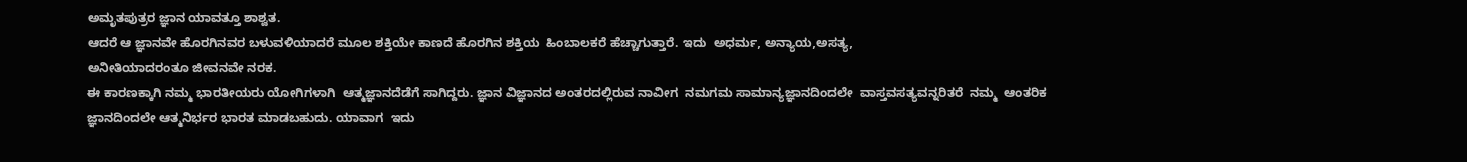ಅಮೃತಪುತ್ರರ ಜ್ಞಾನ ಯಾವತ್ತೂ ಶಾಶ್ವತ.
ಆದರೆ ಆ ಜ್ಞಾನವೇ ಹೊರಗಿನವರ‌ ಬಳುವಳಿಯಾದರೆ ಮೂಲ ಶಕ್ತಿಯೇ ಕಾಣದೆ ಹೊರಗಿನ ಶಕ್ತಿಯ  ಹಿಂಬಾಲಕರೆ ಹೆಚ್ಚಾಗುತ್ತಾರೆ. ಇದು  ಅಧರ್ಮ, ಅನ್ಯಾಯ,ಅಸತ್ಯ,
ಅನೀತಿಯಾದರಂತೂ‌ ಜೀವನವೇ ನರಕ.
ಈ ಕಾರಣಕ್ಕಾಗಿ ನಮ್ಮ ಭಾರತೀಯರು ಯೋಗಿಗಳಾಗಿ  ಆತ್ಮಜ್ಞಾನದೆಡೆಗೆ ಸಾಗಿದ್ದರು. ಜ್ಞಾನ ವಿಜ್ಞಾನದ ಅಂತರದಲ್ಲಿರುವ ನಾವೀಗ  ನಮಗಮ ಸಾಮಾನ್ಯಜ್ಞಾನದಿಂದಲೇ  ವಾಸ್ತವಸತ್ಯವನ್ನರಿತರೆ  ನಮ್ಮ  ಆಂತರಿಕ ಜ್ಞಾನದಿಂದಲೇ ಆತ್ಮನಿರ್ಭರ ಭಾರತ ಮಾಡಬಹುದು. ಯಾವಾಗ  ಇದು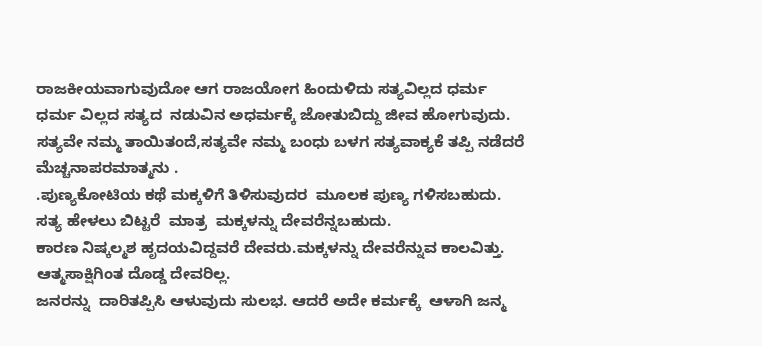ರಾಜಕೀಯವಾಗುವುದೋ ಆಗ ರಾಜಯೋಗ ಹಿಂದುಳಿದು ಸತ್ಯವಿಲ್ಲದ ಧರ್ಮ ಧರ್ಮ ವಿಲ್ಲದ ಸತ್ಯದ  ನಡುವಿನ ಅಧರ್ಮಕ್ಕೆ ಜೋತುಬಿದ್ದು ಜೀವ ಹೋಗುವುದು.
ಸತ್ಯವೇ ನಮ್ಮ ತಾಯಿತಂದೆ,ಸತ್ಯವೇ ನಮ್ಮ ಬಂಧು ಬಳಗ ಸತ್ಯವಾಕ್ಯಕೆ ತಪ್ಪಿ ನಡೆದರೆ ಮೆಚ್ಚನಾಪರಮಾತ್ಮನು .
.ಪುಣ್ಯಕೋಟಿಯ ಕಥೆ ಮಕ್ಕಳಿಗೆ ತಿಳಿಸುವುದರ  ಮೂಲಕ ಪುಣ್ಯ ಗಳಿಸಬಹುದು. ಸತ್ಯ ಹೇಳಲು ಬಿಟ್ಟರೆ  ಮಾತ್ರ  ಮಕ್ಕಳನ್ನು ದೇವರೆನ್ನಬಹುದು.
ಕಾರಣ ನಿಷ್ಕಲ್ಮಶ ಹೃದಯವಿದ್ದವರೆ ದೇವರು.ಮಕ್ಕಳನ್ನು ದೇವರೆನ್ನುವ ಕಾಲವಿತ್ತು.  ಆತ್ಮಸಾಕ್ಷಿಗಿಂತ ದೊಡ್ಡ ದೇವರಿಲ್ಲ.
ಜನರನ್ನು  ದಾರಿತಪ್ಪಿಸಿ ಆಳುವುದು ಸುಲಭ. ಆದರೆ ಅದೇ ಕರ್ಮಕ್ಕೆ  ಆಳಾಗಿ ಜನ್ಮ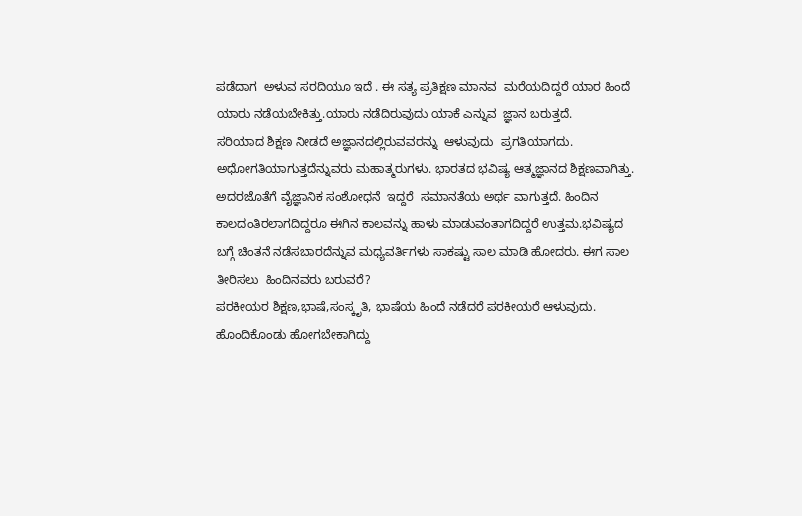ಪಡೆದಾಗ  ಅಳುವ ಸರದಿಯೂ ಇದೆ . ಈ ಸತ್ಯ ಪ್ರತಿಕ್ಷಣ ಮಾನವ  ಮರೆಯದಿದ್ದರೆ ಯಾರ ಹಿಂದೆ ಯಾರು ನಡೆಯಬೇಕಿತ್ತು.ಯಾರು ನಡೆದಿರುವುದು ಯಾಕೆ ಎನ್ನುವ  ಜ್ಞಾನ ಬರುತ್ತದೆ.
ಸರಿಯಾದ ಶಿಕ್ಷಣ ನೀಡದೆ ಅಜ್ಞಾನದಲ್ಲಿರುವವರನ್ನು  ಆಳುವುದು  ಪ್ರಗತಿಯಾಗದು.
ಅಧೋಗತಿಯಾಗುತ್ತದೆನ್ನುವರು ಮಹಾತ್ಮರುಗಳು. ಭಾರತದ ಭವಿಷ್ಯ ಆತ್ಮಜ್ಞಾನದ ಶಿಕ್ಷಣವಾಗಿತ್ತು. ಅದರಜೊತೆಗೆ ವೈಜ್ಞಾನಿಕ ಸಂಶೋಧನೆ  ಇದ್ದರೆ  ಸಮಾನತೆಯ ಅರ್ಥ ವಾಗುತ್ತದೆ. ಹಿಂದಿನ ಕಾಲದಂತಿರಲಾಗದಿದ್ದರೂ ಈಗಿನ ಕಾಲವನ್ನು ಹಾಳು ಮಾಡುವಂತಾಗದಿದ್ದರೆ ಉತ್ತಮ.ಭವಿಷ್ಯದ ಬಗ್ಗೆ ಚಿಂತನೆ ನಡೆಸಬಾರದೆನ್ನುವ ಮಧ್ಯವರ್ತಿಗಳು ಸಾಕಷ್ಟು ಸಾಲ ಮಾಡಿ ಹೋದರು. ಈಗ ಸಾಲ ತೀರಿಸಲು  ಹಿಂದಿನವರು ಬರುವರೆ?
ಪರಕೀಯರ ಶಿಕ್ಷಣ,ಭಾಷೆ,ಸಂಸ್ಕೃತಿ, ಭಾಷೆಯ ಹಿಂದೆ ನಡೆದರೆ ಪರಕೀಯರೆ ಆಳುವುದು.
ಹೊಂದಿಕೊಂಡು ಹೋಗಬೇಕಾಗಿದ್ದು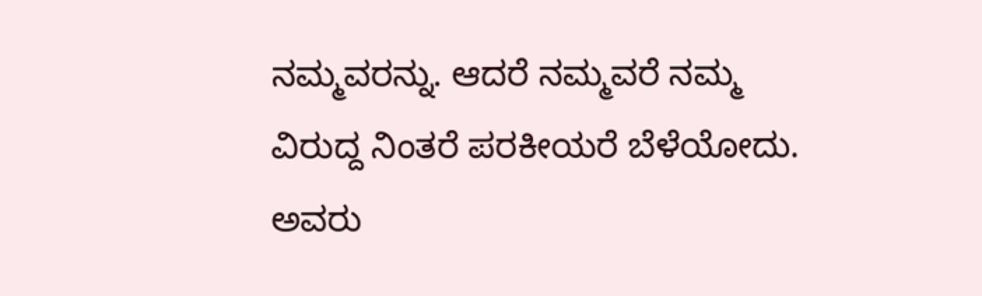ನಮ್ಮವರನ್ನು. ಆದರೆ ನಮ್ಮವರೆ ನಮ್ಮ ವಿರುದ್ದ ನಿಂತರೆ ಪರಕೀಯರೆ ಬೆಳೆಯೋದು. ಅವರು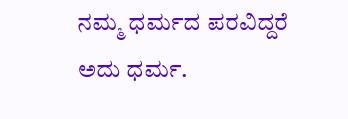ನಮ್ಮ ಧರ್ಮದ ಪರವಿದ್ದರೆ  ಅದು ಧರ್ಮ.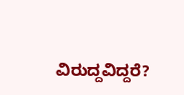ವಿರುದ್ದವಿದ್ದರೆ?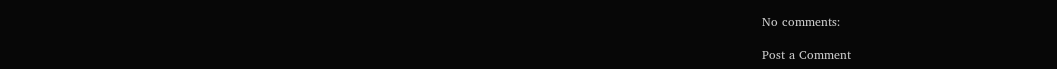No comments:

Post a Comment